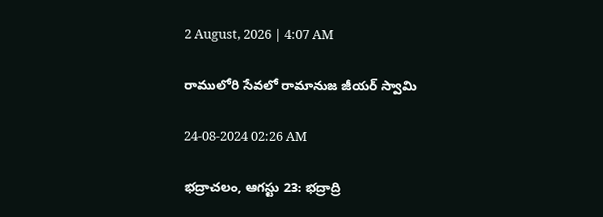2 August, 2026 | 4:07 AM

రాములోరి సేవలో రామానుజ జీయర్ స్వామి

24-08-2024 02:26 AM

భద్రాచలం, ఆగస్టు 23: భద్రాద్రి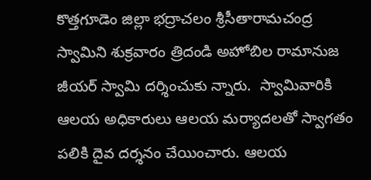కొత్తగూడెం జిల్లా భద్రాచలం శ్రీసీతారామచంద్ర స్వామిని శుక్రవారం త్రిదండి అహోబిల రామానుజ జీయర్ స్వామి దర్శించుకు న్నారు.  స్వామివారికి ఆలయ అధికారులు ఆలయ మర్యాదలతో స్వాగతం పలికి దైవ దర్శనం చేయించారు. ఆలయ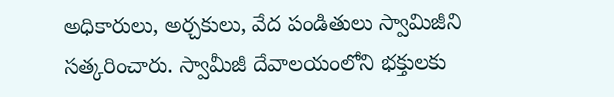అధికారులు, అర్చకులు, వేద పండితులు స్వామిజీని సత్కరించారు. స్వామీజీ దేవాలయంలోని భక్తులకు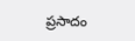ప్రసాదం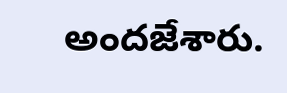అందజేశారు.